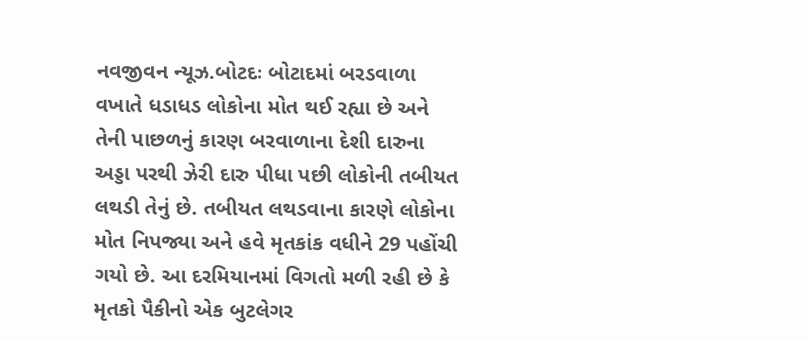નવજીવન ન્યૂઝ.બોટદઃ બોટાદમાં બરડવાળા વખાતે ધડાધડ લોકોના મોત થઈ રહ્યા છે અને તેની પાછળનું કારણ બરવાળાના દેશી દારુના અડ્ડા પરથી ઝેરી દારુ પીધા પછી લોકોની તબીયત લથડી તેનું છે. તબીયત લથડવાના કારણે લોકોના મોત નિપજ્યા અને હવે મૃતકાંક વધીને 29 પહોંચી ગયો છે. આ દરમિયાનમાં વિગતો મળી રહી છે કે મૃતકો પૈકીનો એક બુટલેગર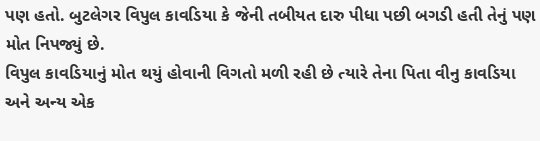પણ હતો. બુટલેગર વિપુલ કાવડિયા કે જેની તબીયત દારુ પીધા પછી બગડી હતી તેનું પણ મોત નિપજ્યું છે.
વિપુલ કાવડિયાનું મોત થયું હોવાની વિગતો મળી રહી છે ત્યારે તેના પિતા વીનુ કાવડિયા અને અન્ય એક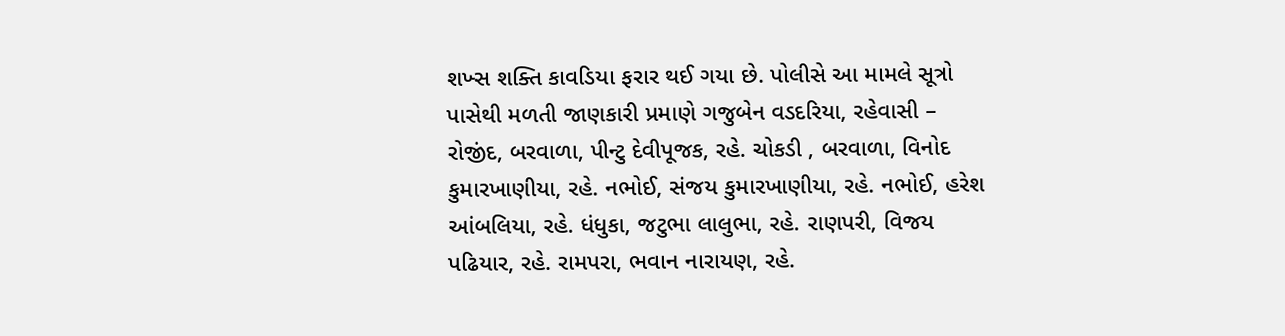શખ્સ શક્તિ કાવડિયા ફરાર થઈ ગયા છે. પોલીસે આ મામલે સૂત્રો પાસેથી મળતી જાણકારી પ્રમાણે ગજુબેન વડદરિયા, રહેવાસી – રોજીંદ, બરવાળા, પીન્ટુ દેવીપૂજક, રહે. ચોકડી , બરવાળા, વિનોદ કુમારખાણીયા, રહે. નભોઈ, સંજય કુમારખાણીયા, રહે. નભોઈ, હરેશ આંબલિયા, રહે. ધંધુકા, જટુભા લાલુભા, રહે. રાણપરી, વિજય પઢિયાર, રહે. રામપરા, ભવાન નારાયણ, રહે.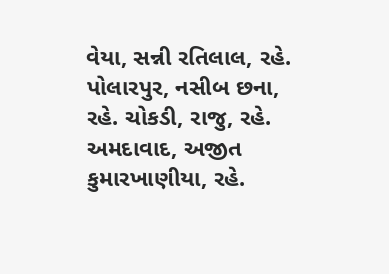વેયા, સન્ની રતિલાલ, રહે. પોલારપુર, નસીબ છના, રહે. ચોકડી, રાજુ, રહે. અમદાવાદ, અજીત કુમારખાણીયા, રહે.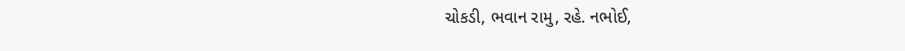ચોકડી, ભવાન રામુ, રહે. નભોઈ,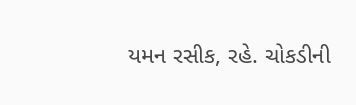યમન રસીક, રહે. ચોકડીની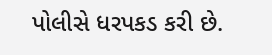પોલીસે ધરપકડ કરી છે.